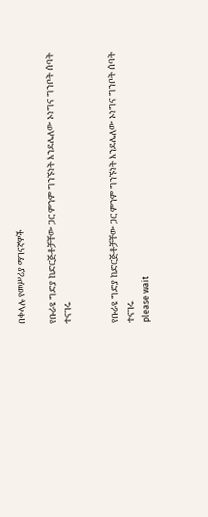በቀላሉ የመሥሪያ ማገናኛዎች

የቡራዩ ግድያ ከድርጅቶቻቸው ጋር ምንም ግንኙነት እንደሌለው ኦነግና ግንቦት ሰባት ተናገሩ


የቡራዩ ግድያ ከድርጅቶቻቸው ጋር ምንም ግንኙነት እንደሌለው ኦነግና ግንቦት ሰባት ተናገሩ
please wait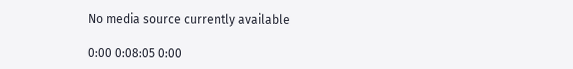No media source currently available

0:00 0:08:05 0:00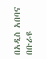በአዲስ አበባና በቡራዩ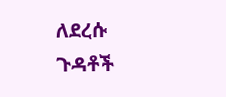ለደረሱ ጉዳቶች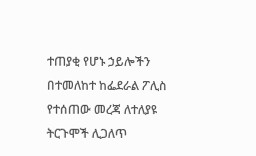ተጠያቂ የሆኑ ኃይሎችን በተመለከተ ከፌደራል ፖሊስ የተሰጠው መረጃ ለተለያዩ ትርጉሞች ሊጋለጥ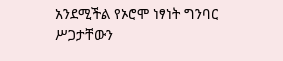አንደሚችል የኦሮሞ ነፃነት ግንባር ሥጋታቸውን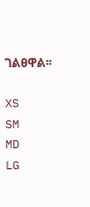ገልፀዋል፡፡

XS
SM
MD
LG